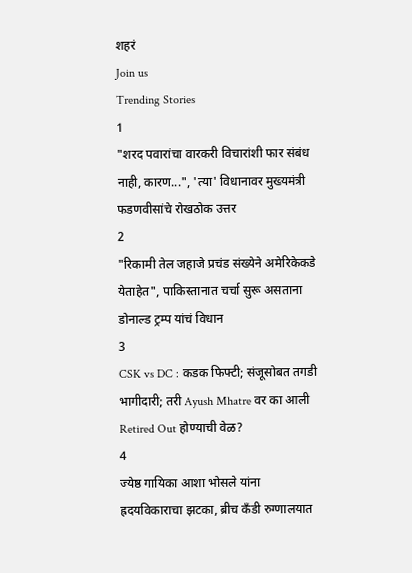शहरं
Join us
Trending Stories
1
"शरद पवारांचा वारकरी विचारांशी फार संबंध नाही, कारण...", 'त्या' विधानावर मुख्यमंत्री फडणवीसांचे रोखठोक उत्तर
2
"रिकामी तेल जहाजे प्रचंड संख्येने अमेरिकेकडे येताहेत", पाकिस्तानात चर्चा सुरू असताना डोनाल्ड ट्रम्प यांचं विधान
3
CSK vs DC : कडक फिफ्टी; संजूसोबत तगडी भागीदारी; तरी Ayush Mhatre वर का आली Retired Out होण्याची वेळ?
4
ज्येष्ठ गायिका आशा भोसले यांना ह्रदयविकाराचा झटका, ब्रीच कँडी रुग्णालयात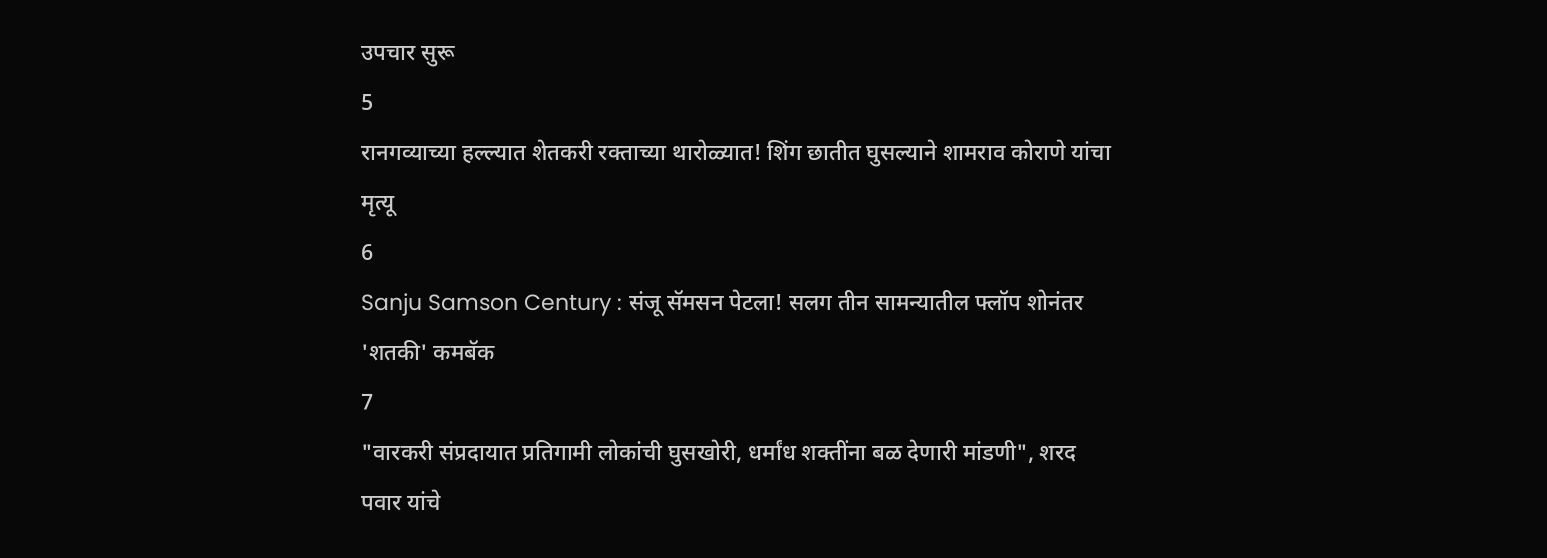उपचार सुरू
5
रानगव्याच्या हल्ल्यात शेतकरी रक्ताच्या थारोळ्यात! शिंग छातीत घुसल्याने शामराव कोराणे यांचा मृत्यू
6
Sanju Samson Century : संजू सॅमसन पेटला! सलग तीन सामन्यातील फ्लॉप शोनंतर 'शतकी' कमबॅक
7
"वारकरी संप्रदायात प्रतिगामी लोकांची घुसखोरी, धर्मांध शक्तींना बळ देणारी मांडणी", शरद पवार यांचे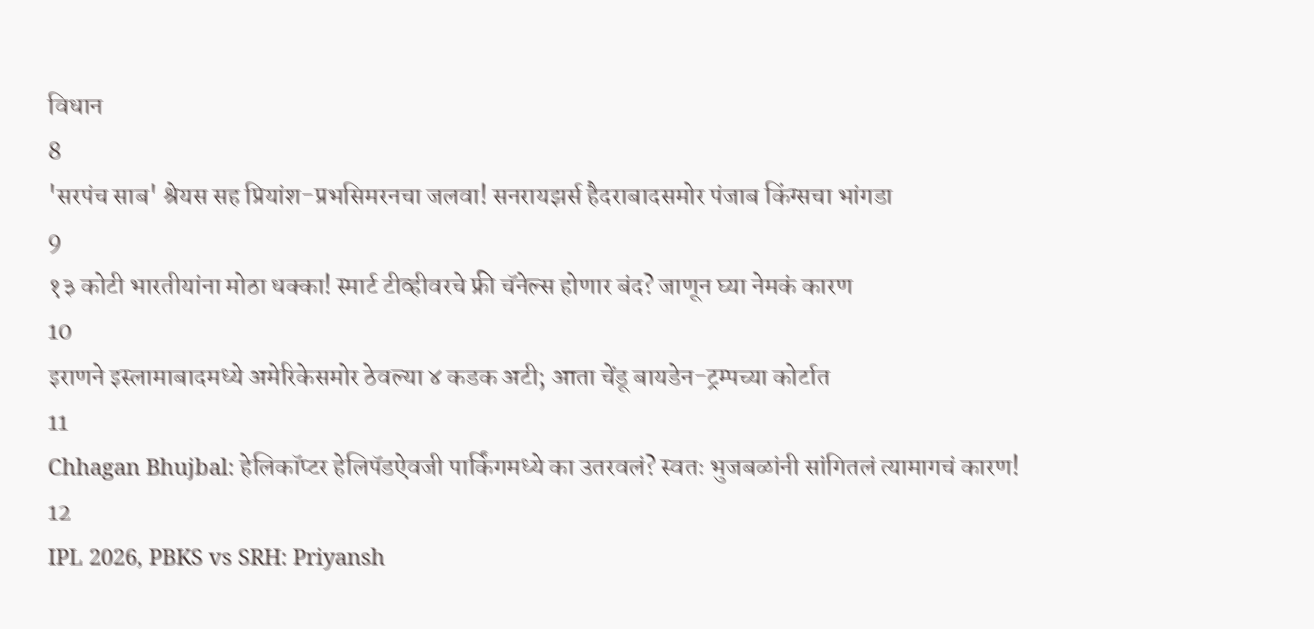विधान
8
'सरपंच साब' श्रेयस सह प्रियांश-प्रभसिमरनचा जलवा! सनरायझर्स हैदराबादसमोर पंजाब किंग्सचा भांगडा
9
१३ कोटी भारतीयांना मोठा धक्का! स्मार्ट टीव्हीवरचे फ्री चॅनेल्स होणार बंद? जाणून घ्या नेमकं कारण
10
इराणने इस्लामाबादमध्ये अमेरिकेसमोर ठेवल्या ४ कडक अटी; आता चेंडू बायडेन-ट्रम्पच्या कोर्टात
11
Chhagan Bhujbal: हेलिकॉप्टर हेलिपॅडऐवजी पार्किंगमध्ये का उतरवलं? स्वतः भुजबळांनी सांगितलं त्यामागचं कारण!
12
IPL 2026, PBKS vs SRH: Priyansh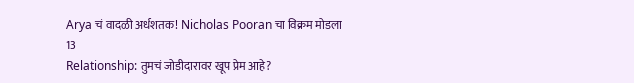Arya चं वादळी अर्धशतक! Nicholas Pooran चा विक्रम मोडला
13
Relationship: तुमचं जोडीदारावर खूप प्रेम आहे?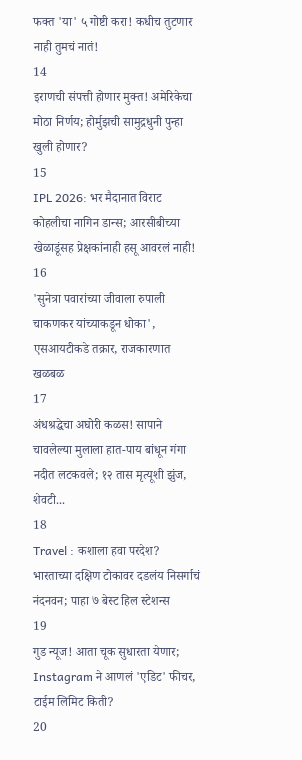फक्त 'या' ५ गोष्टी करा! कधीच तुटणार नाही तुमचं नातं!
14
इराणची संपत्ती होणार मुक्त! अमेरिकेचा मोठा निर्णय; होर्मुझची सामुद्रधुनी पुन्हा खुली होणार?
15
IPL 2026: भर मैदानात विराट कोहलीचा नागिन डान्स; आरसीबीच्या खेळाडूंसह प्रेक्षकांनाही हसू आवरलं नाही!
16
'सुनेत्रा पवारांच्या जीवाला रुपाली चाकणकर यांच्याकडून धोका', एसआयटीकडे तक्रार, राजकारणात खळबळ
17
अंधश्रद्धेचा अघोरी कळस! सापाने चावलेल्या मुलाला हात-पाय बांधून गंगा नदीत लटकवले; १२ तास मृत्यूशी झुंज, शेवटी...
18
Travel : कशाला हवा परदेश? भारताच्या दक्षिण टोकावर दडलंय निसर्गाचं नंदनवन; पाहा ७ बेस्ट हिल स्टेशन्स
19
गुड न्यूज! आता चूक सुधारता येणार; Instagram ने आणलं 'एडिट' फीचर, टाईम लिमिट किती?
20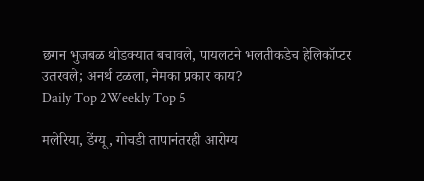छगन भुजबळ थोडक्यात बचावले, पायलटने भलतीकडेच हेलिकॉप्टर उतरवले; अनर्थ टळला, नेमका प्रकार काय?
Daily Top 2Weekly Top 5

मलेरिया, डेंग्यू, गोचडी तापानंतरही आरोग्य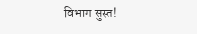विभाग सुस्त!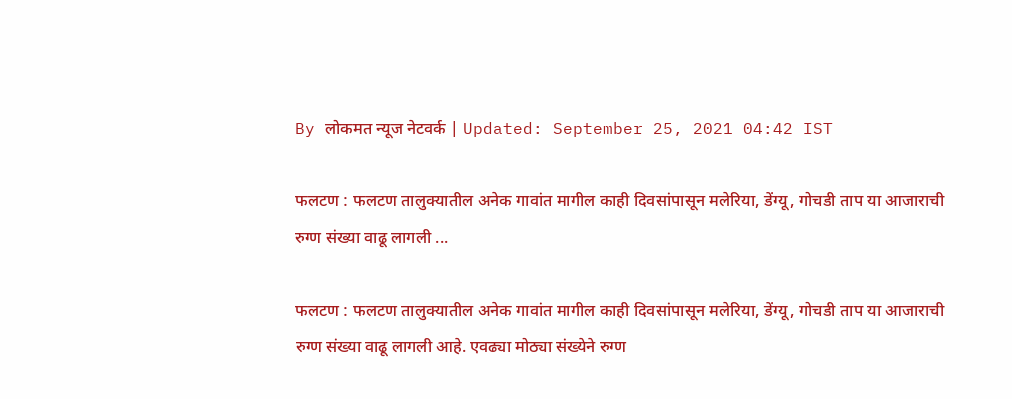By लोकमत न्यूज नेटवर्क | Updated: September 25, 2021 04:42 IST

फलटण : फलटण तालुक्यातील अनेक गावांत मागील काही दिवसांपासून मलेरिया, डेंग्यू, गोचडी ताप या आजाराची रुग्ण संख्या वाढू लागली ...

फलटण : फलटण तालुक्यातील अनेक गावांत मागील काही दिवसांपासून मलेरिया, डेंग्यू, गोचडी ताप या आजाराची रुग्ण संख्या वाढू लागली आहे. एवढ्या मोठ्या संख्येने रुग्ण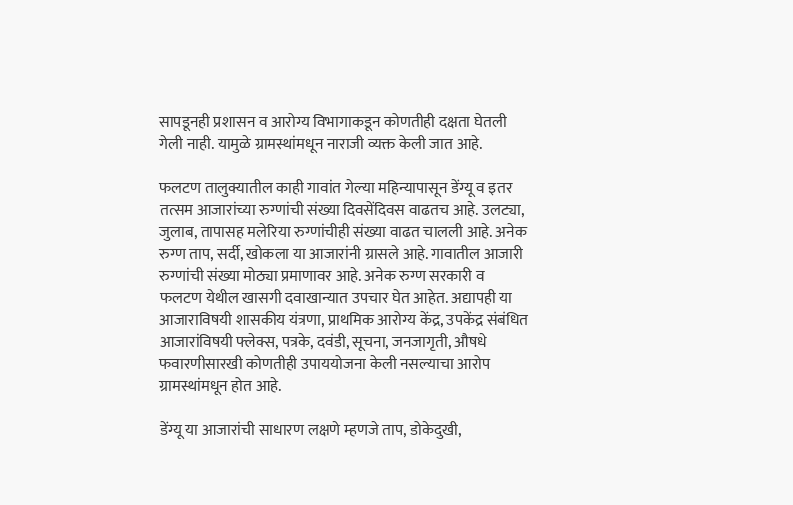सापडूनही प्रशासन व आरोग्य विभागाकडून कोणतीही दक्षता घेतली गेली नाही. यामुळे ग्रामस्थांमधून नाराजी व्यक्त केली जात आहे.

फलटण तालुक्यातील काही गावांत गेल्या महिन्यापासून डेंग्यू व इतर तत्सम आजारांच्या रुग्णांची संख्या दिवसेंदिवस वाढतच आहे. उलट्या, जुलाब, तापासह मलेरिया रुग्णांचीही संख्या वाढत चालली आहे. अनेक रुग्ण ताप, सर्दी, खोकला या आजारांनी ग्रासले आहे. गावातील आजारी रुग्णांची संख्या मोठ्या प्रमाणावर आहे. अनेक रुग्ण सरकारी व फलटण येथील खासगी दवाखान्यात उपचार घेत आहेत. अद्यापही या आजाराविषयी शासकीय यंत्रणा, प्राथमिक आरोग्य केंद्र, उपकेंद्र संबंधित आजारांविषयी फ्लेक्स, पत्रके, दवंडी, सूचना, जनजागृती, औषधे फवारणीसारखी कोणतीही उपाययोजना केली नसल्याचा आरोप ग्रामस्थांमधून होत आहे.

डेंग्यू या आजारांची साधारण लक्षणे म्हणजे ताप, डोकेदुखी,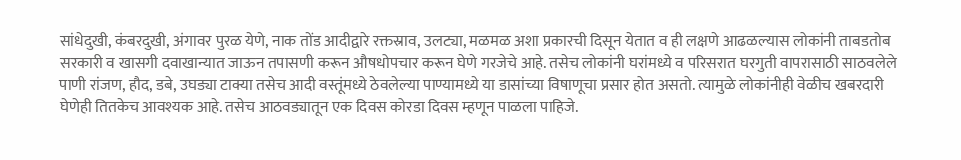सांधेदुखी, कंबरदुखी, अंगावर पुरळ येणे, नाक तोंड आदीद्वारे रक्तस्राव, उलट्या, मळमळ अशा प्रकारची दिसून येतात व ही लक्षणे आढळल्यास लोकांनी ताबडतोब सरकारी व खासगी दवाखान्यात जाऊन तपासणी करून औषधोपचार करून घेणे गरजेचे आहे. तसेच लोकांनी घरांमध्ये व परिसरात घरगुती वापरासाठी साठवलेले पाणी रांजण, हौद, डबे, उघड्या टाक्या तसेच आदी वस्तूंमध्ये ठेवलेल्या पाण्यामध्ये या डासांच्या विषाणूचा प्रसार होत असतो. त्यामुळे लोकांनीही वेळीच खबरदारी घेणेही तितकेच आवश्यक आहे. तसेच आठवड्यातून एक दिवस कोरडा दिवस म्हणून पाळला पाहिजे.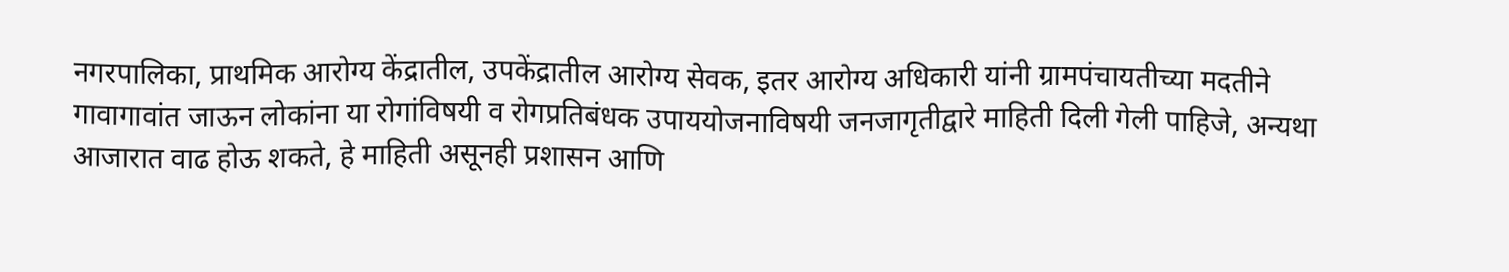नगरपालिका, प्राथमिक आरोग्य केंद्रातील, उपकेंद्रातील आरोग्य सेवक, इतर आरोग्य अधिकारी यांनी ग्रामपंचायतीच्या मदतीने गावागावांत जाऊन लोकांना या रोगांविषयी व रोगप्रतिबंधक उपाययोजनाविषयी जनजागृतीद्वारे माहिती दिली गेली पाहिजे, अन्यथा आजारात वाढ होऊ शकते, हे माहिती असूनही प्रशासन आणि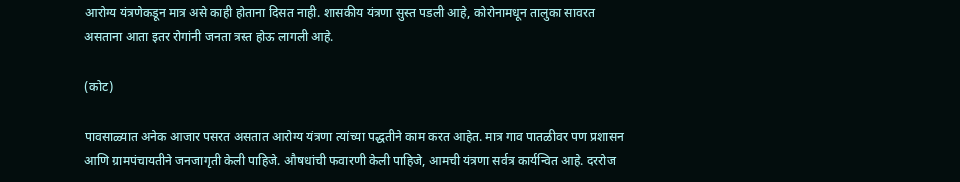आरोग्य यंत्रणेकडून मात्र असे काही होताना दिसत नाही. शासकीय यंत्रणा सुस्त पडली आहे, कोरोनामधून तालुका सावरत असताना आता इतर रोगांनी जनता त्रस्त होऊ लागली आहे.

(कोट)

पावसाळ्यात अनेक आजार पसरत असतात आरोग्य यंत्रणा त्यांच्या पद्धतीने काम करत आहेत. मात्र गाव पातळीवर पण प्रशासन आणि ग्रामपंचायतीने जनजागृती केली पाहिजे. औषधांची फवारणी केली पाहिजे, आमची यंत्रणा सर्वत्र कार्यन्वित आहे. दररोज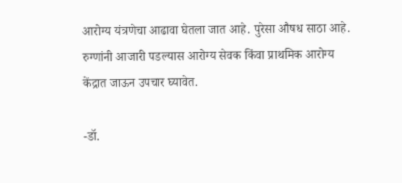आरोग्य यंत्रणेचा आढावा घेतला जात आहे. पुरेसा औषध साठा आहे. रुग्णांनी आजारी पडल्यास आरोग्य सेवक किंवा प्राथमिक आरोग्य केंद्रात जाऊन उपचार घ्यावेत.

-डॉ.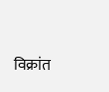विक्रांत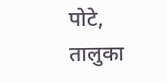पोटे, तालुका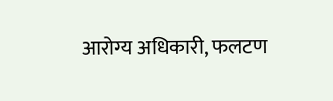आरोग्य अधिकारी, फलटण